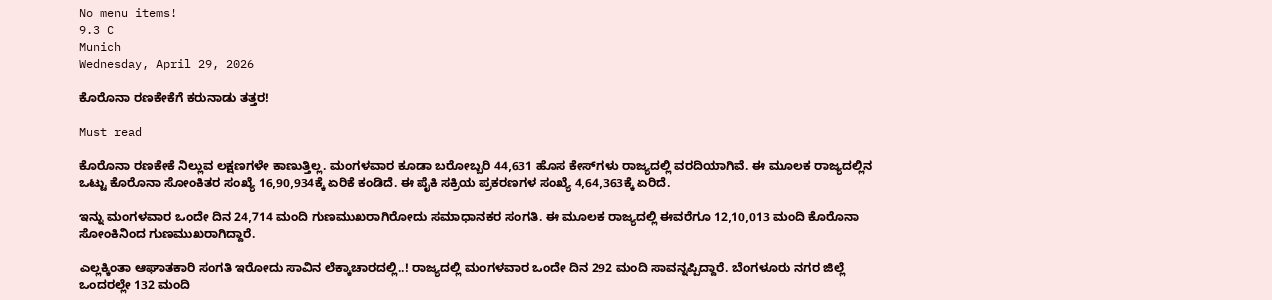No menu items!
9.3 C
Munich
Wednesday, April 29, 2026

ಕೊರೊನಾ ರಣಕೇಕೆಗೆ ಕರುನಾಡು ತತ್ತರ!

Must read

ಕೊರೊನಾ ರಣಕೇಕೆ ನಿಲ್ಲುವ ಲಕ್ಷಣಗಳೇ ಕಾಣುತ್ತಿಲ್ಲ. ಮಂಗಳವಾರ ಕೂಡಾ ಬರೋಬ್ಬರಿ 44,631 ಹೊಸ ಕೇಸ್‌ಗಳು ರಾಜ್ಯದಲ್ಲಿ ವರದಿಯಾಗಿವೆ. ಈ ಮೂಲಕ ರಾಜ್ಯದಲ್ಲಿನ ಒಟ್ಟು ಕೊರೊನಾ ಸೋಂಕಿತರ ಸಂಖ್ಯೆ 16,90,934ಕ್ಕೆ ಏರಿಕೆ ಕಂಡಿದೆ. ಈ ಪೈಕಿ ಸಕ್ರಿಯ ಪ್ರಕರಣಗಳ ಸಂಖ್ಯೆ 4,64,363ಕ್ಕೆ ಏರಿದೆ.

ಇನ್ನು ಮಂಗಳವಾರ ಒಂದೇ ದಿನ 24,714 ಮಂದಿ ಗುಣಮುಖರಾಗಿರೋದು ಸಮಾಧಾನಕರ ಸಂಗತಿ. ಈ ಮೂಲಕ ರಾಜ್ಯದಲ್ಲಿ ಈವರೆಗೂ 12,10,013 ಮಂದಿ ಕೊರೊನಾ ಸೋಂಕಿನಿಂದ ಗುಣಮುಖರಾಗಿದ್ದಾರೆ.

ಎಲ್ಲಕ್ಕಿಂತಾ ಆಘಾತಕಾರಿ ಸಂಗತಿ ಇರೋದು ಸಾವಿನ ಲೆಕ್ಕಾಚಾರದಲ್ಲಿ..! ರಾಜ್ಯದಲ್ಲಿ ಮಂಗಳವಾರ ಒಂದೇ ದಿನ 292 ಮಂದಿ ಸಾವನ್ನಪ್ಪಿದ್ದಾರೆ. ಬೆಂಗಳೂರು ನಗರ ಜಿಲ್ಲೆ ಒಂದರಲ್ಲೇ 132 ಮಂದಿ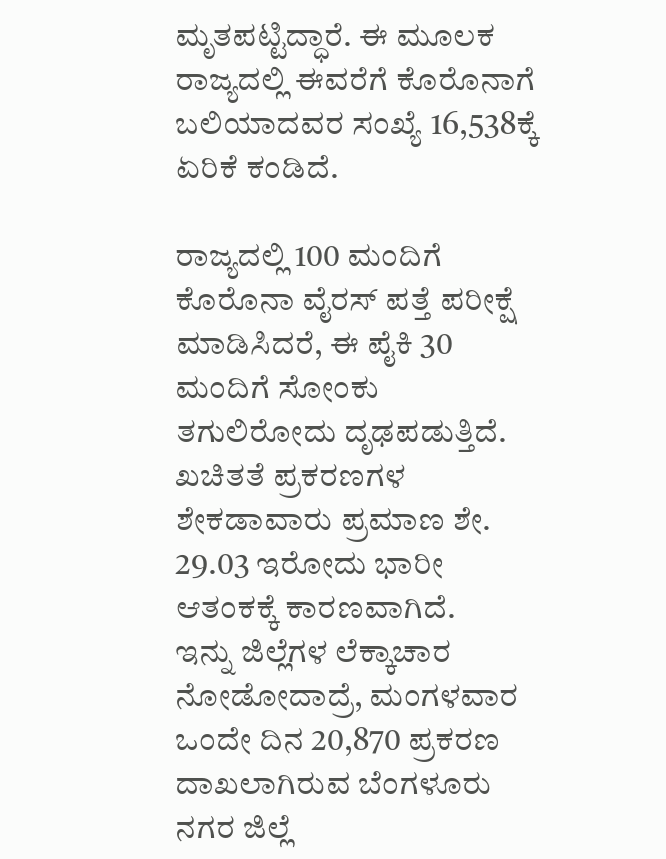ಮೃತಪಟ್ಟಿದ್ಧಾರೆ. ಈ ಮೂಲಕ ರಾಜ್ಯದಲ್ಲಿ ಈವರೆಗೆ ಕೊರೊನಾಗೆ ಬಲಿಯಾದವರ ಸಂಖ್ಯೆ 16,538ಕ್ಕೆ ಏರಿಕೆ ಕಂಡಿದೆ.

ರಾಜ್ಯದಲ್ಲಿ 100 ಮಂದಿಗೆ ಕೊರೊನಾ ವೈರಸ್ ಪತ್ತೆ ಪರೀಕ್ಷೆ ಮಾಡಿಸಿದರೆ, ಈ ಪೈಕಿ 30 ಮಂದಿಗೆ ಸೋಂಕು ತಗುಲಿರೋದು ದೃಢಪಡುತ್ತಿದೆ. ಖಚಿತತೆ ಪ್ರಕರಣಗಳ ಶೇಕಡಾವಾರು ಪ್ರಮಾಣ ಶೇ. 29.03 ಇರೋದು ಭಾರೀ ಆತಂಕಕ್ಕೆ ಕಾರಣವಾಗಿದೆ.
ಇನ್ನು ಜಿಲ್ಲೆಗಳ ಲೆಕ್ಕಾಚಾರ ನೋಡೋದಾದ್ರೆ, ಮಂಗಳವಾರ ಒಂದೇ ದಿನ 20,870 ಪ್ರಕರಣ ದಾಖಲಾಗಿರುವ ಬೆಂಗಳೂರು ನಗರ ಜಿಲ್ಲೆ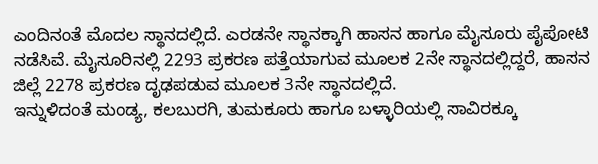ಎಂದಿನಂತೆ ಮೊದಲ ಸ್ಥಾನದಲ್ಲಿದೆ. ಎರಡನೇ ಸ್ಥಾನಕ್ಕಾಗಿ ಹಾಸನ ಹಾಗೂ ಮೈಸೂರು ಪೈಪೋಟಿ ನಡೆಸಿವೆ. ಮೈಸೂರಿನಲ್ಲಿ 2293 ಪ್ರಕರಣ ಪತ್ತೆಯಾಗುವ ಮೂಲಕ 2ನೇ ಸ್ಥಾನದಲ್ಲಿದ್ದರೆ, ಹಾಸನ ಜಿಲ್ಲೆ 2278 ಪ್ರಕರಣ ದೃಢಪಡುವ ಮೂಲಕ 3ನೇ ಸ್ಥಾನದಲ್ಲಿದೆ.
ಇನ್ನುಳಿದಂತೆ ಮಂಡ್ಯ, ಕಲಬುರಗಿ, ತುಮಕೂರು ಹಾಗೂ ಬಳ್ಳಾರಿಯಲ್ಲಿ ಸಾವಿರಕ್ಕೂ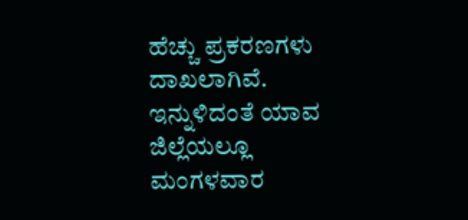ಹೆಚ್ಚು ಪ್ರಕರಣಗಳು ದಾಖಲಾಗಿವೆ. ಇನ್ನುಳಿದಂತೆ ಯಾವ ಜಿಲ್ಲೆಯಲ್ಲೂ ಮಂಗಳವಾರ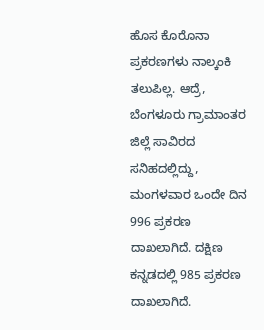ಹೊಸ ಕೊರೊನಾ ಪ್ರಕರಣಗಳು ನಾಲ್ಕಂಕಿ ತಲುಪಿಲ್ಲ. ಆದ್ರೆ, ಬೆಂಗಳೂರು ಗ್ರಾಮಾಂತರ ಜಿಲ್ಲೆ ಸಾವಿರದ ಸನಿಹದಲ್ಲಿದ್ದು, ಮಂಗಳವಾರ ಒಂದೇ ದಿನ 996 ಪ್ರಕರಣ ದಾಖಲಾಗಿದೆ. ದಕ್ಷಿಣ ಕನ್ನಡದಲ್ಲಿ 985 ಪ್ರಕರಣ ದಾಖಲಾಗಿದೆ.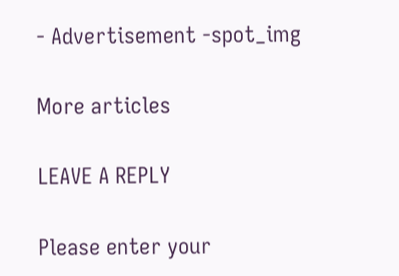- Advertisement -spot_img

More articles

LEAVE A REPLY

Please enter your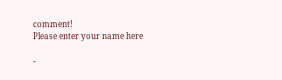comment!
Please enter your name here

-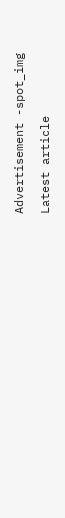Advertisement -spot_img

Latest article